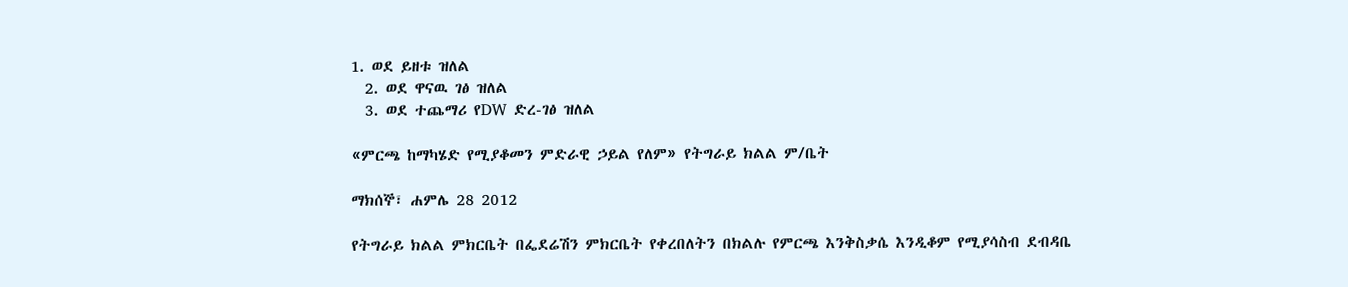1. ወደ ይዘቱ ዝለል
  2. ወደ ዋናዉ ገፅ ዝለል
  3. ወደ ተጨማሪ የDW ድረ-ገፅ ዝለል

«ምርጫ ከማካሄድ የሚያቆመን ምድራዊ ኃይል የለም» የትግራይ ክልል ም/ቤት

ማክሰኞ፣ ሐምሌ 28 2012

የትግራይ ክልል ምክርቤት በፌደሬሽን ምክርቤት የቀረበለትን በክልሉ የምርጫ እንቅስቃሴ እንዲቆም የሚያሳስብ ደብዳቤ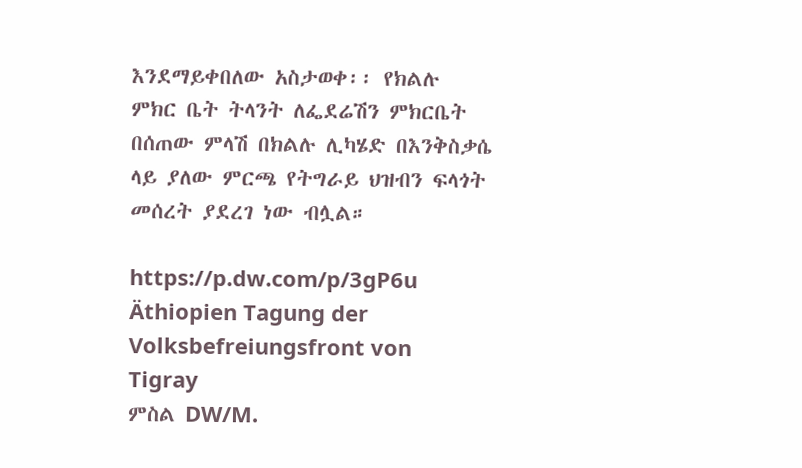እንደማይቀበለው አስታወቀ፡፡ የክልሉ ምክር ቤት ትላንት ለፌደሬሽን ምክርቤት በሰጠው ምላሽ በክልሉ ሊካሄድ በእንቅስቃሴ ላይ ያለው ምርጫ የትግራይ ህዝብን ፍላጎት መሰረት ያደረገ ነው ብሏል።

https://p.dw.com/p/3gP6u
Äthiopien Tagung der Volksbefreiungsfront von Tigray
ምስል DW/M.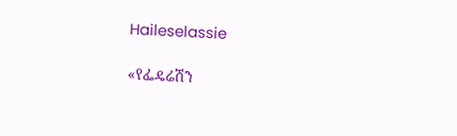Haileselassie

«የፌዴሬሽን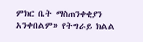ምክር ቤት ማስጠንቀቂያን አንቀበልም» የትግራይ ክልል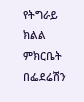የትግራይ ክልል ምክርቤት በፌደሬሽን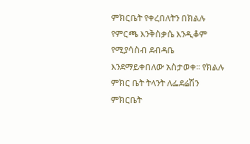ምክርቤት የቀረበለትን በክልሉ የምርጫ እንቅስቃሴ እንዲቆም የሚያሳስብ ደብዳቤ እንደማይቀበለው አስታወቀ፡፡ የክልሉ ምክር ቤት ትላንት ለፌደሬሽን ምክርቤት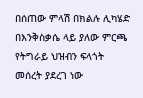በሰጠው ምላሽ በክልሉ ሊካሄድ በእንቅስቃሴ ላይ ያለው ምርጫ የትግራይ ህዝብን ፍላጎት መሰረት ያደረገ ነው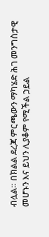ብሏል። በክልል ደረጃ ምርጫውን ማካሄድ ሕገ መንግስታዊ መሆኑን እና ይህን ሊያቆም የሚችል ኃይል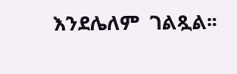እንደሌለም  ገልጿል፡፡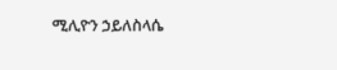ሚሊዮን ኃይለስላሴ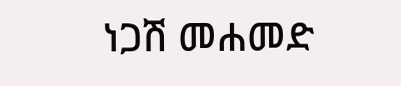ነጋሽ መሐመድ